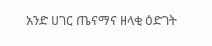አንድ ሀገር ጤናማና ዘላቂ ዕድገት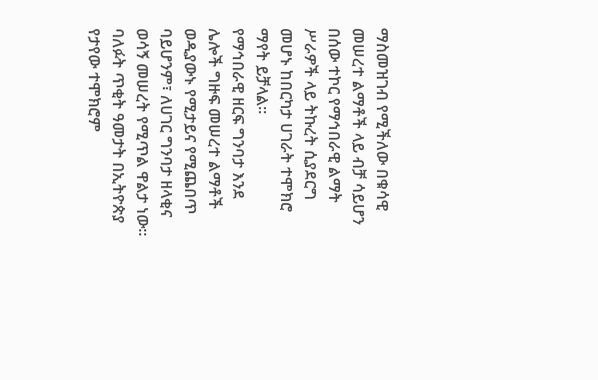ማስመዝገብ የሚችለው በቁሳዊ መሠረተ ልማቶች ላይ ብቻ ሳይሆን በሰው ተኮር የማኅበራዊ ልማት ሥራዎች ላይ ትኩረት ሲያደርግ መሆኑ ከበርካታ ሀገራት ተሞክሮ ማየት ይቻላል።
የማኅበራዊ ዘርፍ ግንባታ እንደ ሌሎች ግዙፍ መሠረተ ልማቶች ወዲያውኑ የሚታይና የሚጨበጥ ባይሆንም፣ ለሀገር ግንባታ ዘላቂና ወሳኝ መሠረት የሚጥል ዋልታ ነው።
ባለፉት ጥቂት ዓመታት በኢትዮጵያ የታየው ተሞክሮም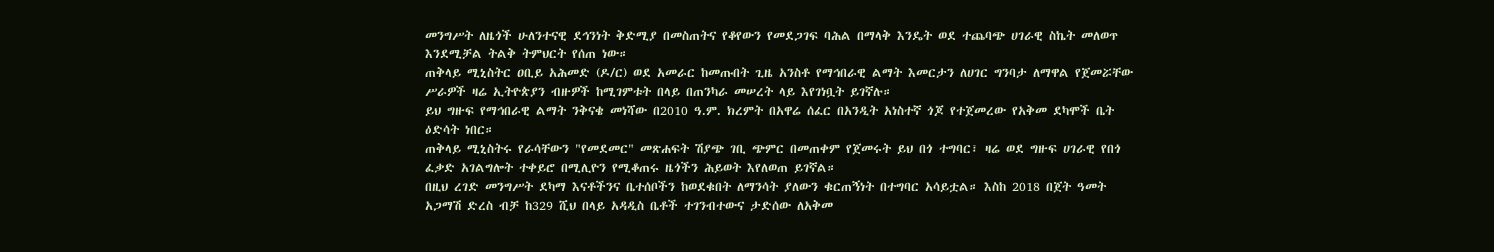መንግሥት ለዜጎች ሁለንተናዊ ደኅንነት ቅድሚያ በመስጠትና የቆየውን የመደጋገፍ ባሕል በማላቅ እንዴት ወደ ተጨባጭ ሀገራዊ ስኬት መለወጥ እንደሚቻል ትልቅ ትምህርት የሰጠ ነው።
ጠቅላይ ሚኒስትር ዐቢይ አሕመድ (ዶ/ር) ወደ አመራር ከመጡበት ጊዜ አንስቶ የማኅበራዊ ልማት እመርታን ለሀገር ግንባታ ለማዋል የጀመሯቸው ሥራዎች ዛሬ ኢትዮጵያን ብዙዎች ከሚገምቱት በላይ በጠንካራ መሠረት ላይ እየገነቧት ይገኛሉ።
ይህ ግዙፍ የማኅበራዊ ልማት ንቅናቄ መነሻው በ2010 ዓ.ም. ክረምት በአዋሬ ሰፈር በአንዲት አነስተኛ ጎጆ የተጀመረው የአቅመ ደካሞች ቤት ዕድሳት ነበር።
ጠቅላይ ሚኒስትሩ የራሳቸውን "የመደመር" መጽሐፍት ሽያጭ ገቢ ጭምር በመጠቀም የጀመሩት ይህ በጎ ተግባር፣ ዛሬ ወደ ግዙፍ ሀገራዊ የበጎ ፈቃድ አገልግሎት ተቀይሮ በሚሊዮን የሚቆጠሩ ዜጎችን ሕይወት እየለወጠ ይገኛል።
በዚህ ረገድ መንግሥት ደካማ እናቶችንና ቤተሰቦችን ከወደቁበት ለማንሳት ያለውን ቁርጠኝነት በተግባር አሳይቷል። እስከ 2018 በጀት ዓመት አጋማሽ ድረስ ብቻ ከ329 ሺህ በላይ አዳዲስ ቤቶች ተገንብተውና ታድሰው ለአቅመ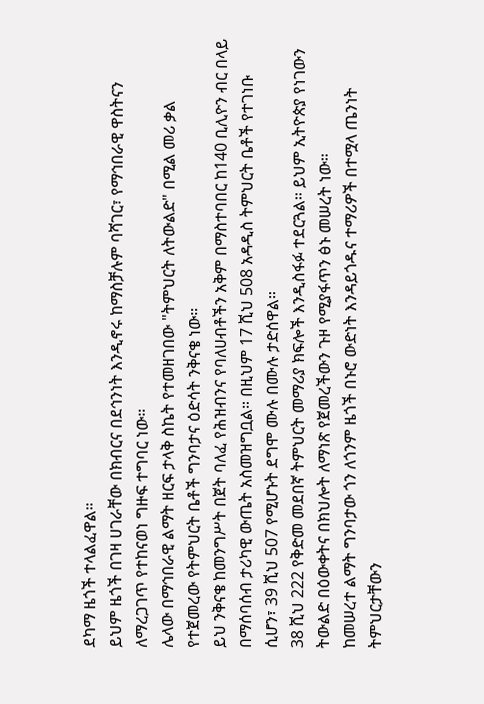ደካማ ዜጎች ተላልፈዋል።
ይህም ዜጎች በገዛ ሀገራቸው በክብርና በደኅንነት እንዲኖሩ ከማስቻሉም ባሻገር፣ የማኅበራዊ ዋስትናን ለማረጋገጥ የተከናወነ ግዙፍ ተግባር ነው።
ሌላው በማኅበራዊ ልማት ዘርፍ ታላቅ ስኬት የተመዘገበው "ትምህርት ለትውልድ" በሚል መሪ ቃል የተጀመረው የትምህርት ቤቶች ግንባታና ዕድሳት ንቅናቄ ነው።
ይህ ንቅናቄ ከመንግሥት በጀት ባለፈ የሕዝብንና የባለሀብቶችን አቅም በማስተባበር ከ140 ቢሊዮን ብር በላይ በማሰባሰብ ታሪካዊ ውጤት አስመዝግቧል። በዚህም 17 ሺህ 508 አዳዲስ ትምህርት ቤቶች የተገነቡ ሲሆን፣ 39 ሺህ 507 የሚሆኑት ደግሞ ሙሉ በሙሉ ታድሰዋል።
38 ሺህ 222 የቅድመ መደበኛ ትምህርት መማሪያ ክፍሎች እንዲስፋፉ ተደርጓል። ይህም ኢትዮጵያ የነገውን ትውልድ በዕውቀትና በክህሎት ለማነጽ የጀመረችውን ጉዞ የሚያፋጥን ፅኑ መሠረት ነው።
ከመሠረተ ልማት ግንባታው ጎን ለጎንም ዜጎች በኑሮ ውድነት እንዳይጎዱና ተማሪዎች በተሟላ ጤንነት ትምህርታቸውን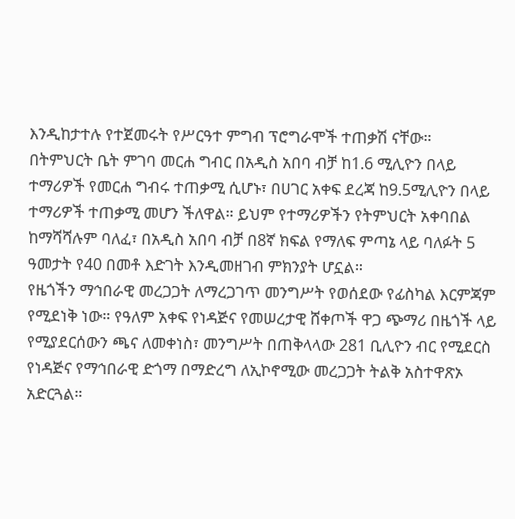እንዲከታተሉ የተጀመሩት የሥርዓተ ምግብ ፕሮግራሞች ተጠቃሽ ናቸው።
በትምህርት ቤት ምገባ መርሐ ግብር በአዲስ አበባ ብቻ ከ1.6 ሚሊዮን በላይ ተማሪዎች የመርሐ ግብሩ ተጠቃሚ ሲሆኑ፣ በሀገር አቀፍ ደረጃ ከ9.5ሚሊዮን በላይ ተማሪዎች ተጠቃሚ መሆን ችለዋል። ይህም የተማሪዎችን የትምህርት አቀባበል ከማሻሻሉም ባለፈ፣ በአዲስ አበባ ብቻ በ8ኛ ክፍል የማለፍ ምጣኔ ላይ ባለፉት 5 ዓመታት የ40 በመቶ እድገት እንዲመዘገብ ምክንያት ሆኗል።
የዜጎችን ማኅበራዊ መረጋጋት ለማረጋገጥ መንግሥት የወሰደው የፊስካል እርምጃም የሚደነቅ ነው። የዓለም አቀፍ የነዳጅና የመሠረታዊ ሸቀጦች ዋጋ ጭማሪ በዜጎች ላይ የሚያደርሰውን ጫና ለመቀነስ፣ መንግሥት በጠቅላላው 281 ቢሊዮን ብር የሚደርስ የነዳጅና የማኅበራዊ ድጎማ በማድረግ ለኢኮኖሚው መረጋጋት ትልቅ አስተዋጽኦ አድርጓል።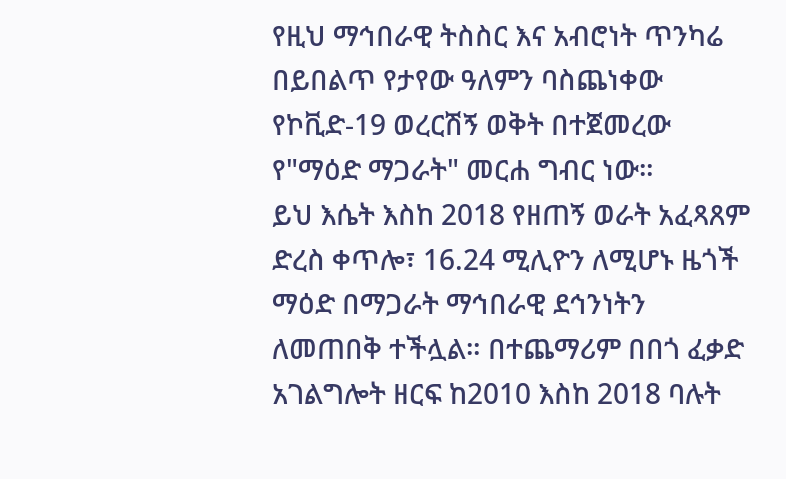የዚህ ማኅበራዊ ትስስር እና አብሮነት ጥንካሬ በይበልጥ የታየው ዓለምን ባስጨነቀው የኮቪድ-19 ወረርሽኝ ወቅት በተጀመረው የ"ማዕድ ማጋራት" መርሐ ግብር ነው።
ይህ እሴት እስከ 2018 የዘጠኝ ወራት አፈጻጸም ድረስ ቀጥሎ፣ 16.24 ሚሊዮን ለሚሆኑ ዜጎች ማዕድ በማጋራት ማኅበራዊ ደኅንነትን ለመጠበቅ ተችሏል። በተጨማሪም በበጎ ፈቃድ አገልግሎት ዘርፍ ከ2010 እስከ 2018 ባሉት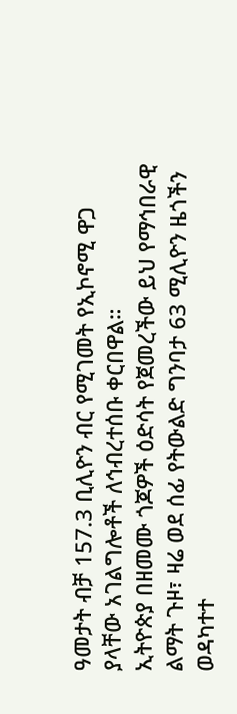ዓመታት ብቻ 157.3 ቢሊዮን ብር የሚገመት የኢኮኖሚ ዋጋ ያላቸው አገልግሎቶች ለኅብረተሰቡ ቀርበዋል።
ኢትዮጵያ በዘመሙ ጎጆዎች ዕድሳት የጀመረችው ይህ የማኅበራዊ ልማት ጉዞ፣ ዛሬ ወደ ሰፊ የትውልድ ግንባታ 63 ሚሊዮን ዜጎችን ወዳካተተ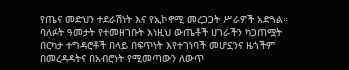የጤና መድህን ተደራሽነት እና የኢኮኖሚ መረጋጋት ሥራዎች አድጓል። ባለፉት ዓመታት የተመዘገቡት እነዚህ ውጤቶች ሀገራችን ካጋጠሟት በርካታ ተግዳሮቶች በላይ በፍጥነት እየተገነባች መሆኗንና ዜጎችም በመረዳዳትና በአብሮነት የሚመጣውን ለውጥ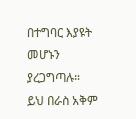በተግባር እያዩት መሆኑን ያረጋግጣሉ።
ይህ በራስ አቅም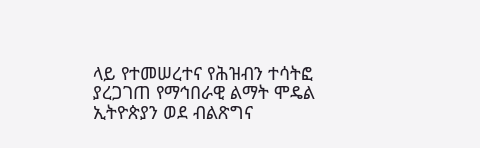ላይ የተመሠረተና የሕዝብን ተሳትፎ ያረጋገጠ የማኅበራዊ ልማት ሞዴል ኢትዮጵያን ወደ ብልጽግና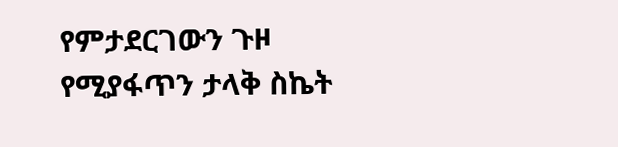የምታደርገውን ጉዞ የሚያፋጥን ታላቅ ስኬት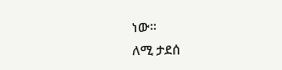ነው።
ለሚ ታደሰ